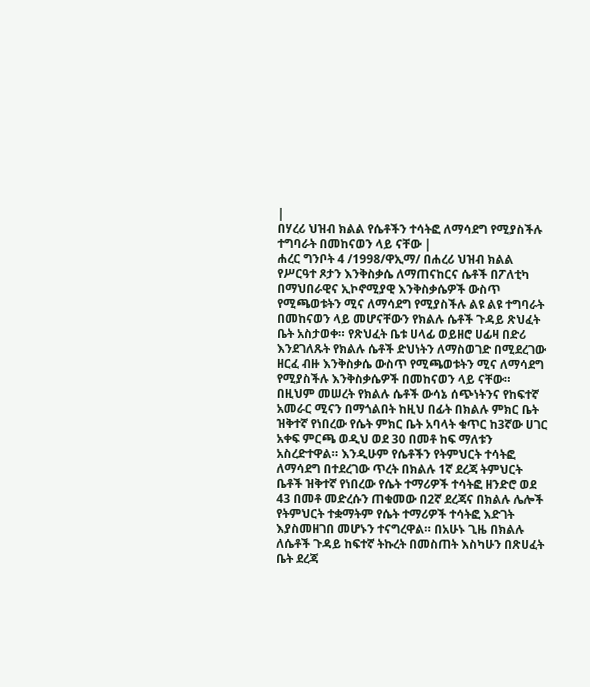|
በሃረሪ ህዝብ ክልል የሴቶችን ተሳትፎ ለማሳደግ የሚያስችሉ ተግባራት በመከናወን ላይ ናቸው |
ሐረር ግንቦት 4 /1998/ዋኢማ/ በሐረሪ ህዝብ ክልል የሥርዓተ ጾታን እንቅስቃሴ ለማጠናከርና ሴቶች በፖለቲካ በማህበራዊና ኢኮኖሚያዊ እንቅስቃሴዎች ውስጥ የሚጫወቱትን ሚና ለማሳደግ የሚያስችሉ ልዩ ልዩ ተግባራት በመከናወን ላይ መሆናቸውን የክልሉ ሴቶች ጉዳይ ጽህፈት ቤት አስታወቀ። የጽህፈት ቤቱ ሀላፊ ወይዘሮ ሀፊዛ በድሪ እንደገለጹት የክልሉ ሴቶች ድህነትን ለማስወገድ በሚደረገው ዘርፈ ብዙ እንቅስቃሴ ውስጥ የሚጫወቱትን ሚና ለማሳደግ የሚያስችሉ እንቅስቃሴዎች በመከናወን ላይ ናቸው። በዚህም መሠረት የክልሉ ሴቶች ውሳኔ ሰጭነትንና የከፍተኛ አመራር ሚናን በማጎልበት ከዚህ በፊት በክልሉ ምክር ቤት ዝቅተኛ የነበረው የሴት ምክር ቤት አባላት ቁጥር ከ3ኛው ሀገር አቀፍ ምርጫ ወዲህ ወደ 30 በመቶ ከፍ ማለቱን አስረድተዋል። እንዲሁም የሴቶችን የትምህርት ተሳትፎ ለማሳደግ በተደረገው ጥረት በክልሉ 1ኛ ደረጃ ትምህርት ቤቶች ዝቅተኛ የነበረው የሴት ተማሪዎች ተሳትፎ ዘንድሮ ወደ 43 በመቶ መድረሱን ጠቁመው በ2ኛ ደረጃና በክልሉ ሌሎች የትምህርት ተቋማትም የሴት ተማሪዎች ተሳትፎ እድገት እያስመዘገበ መሆኑን ተናግረዋል። በአሁኑ ጊዜ በክልሉ ለሴቶች ጉዳይ ከፍተኛ ትኩረት በመስጠት እስካሁን በጽሀፈት ቤት ደረጃ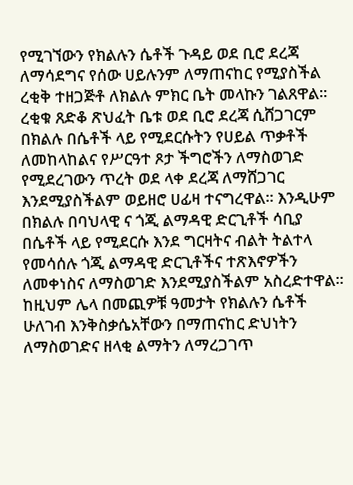የሚገኘውን የክልሉን ሴቶች ጉዳይ ወደ ቢሮ ደረጃ ለማሳደግና የሰው ሀይሉንም ለማጠናከር የሚያስችል ረቂቅ ተዘጋጅቶ ለክልሉ ምክር ቤት መላኩን ገልጸዋል። ረቂቁ ጸድቆ ጽህፈት ቤቱ ወደ ቢሮ ደረጃ ሲሸጋገርም በክልሉ በሴቶች ላይ የሚደርሱትን የሀይል ጥቃቶች ለመከላከልና የሥርዓተ ጾታ ችግሮችን ለማስወገድ የሚደረገውን ጥረት ወደ ላቀ ደረጃ ለማሸጋገር እንደሚያስችልም ወይዘሮ ሀፊዛ ተናግረዋል። እንዲሁም በክልሉ በባህላዊ ና ጎጂ ልማዳዊ ድርጊቶች ሳቢያ በሴቶች ላይ የሚደርሱ እንደ ግርዛትና ብልት ትልተላ የመሳሰሉ ጎጂ ልማዳዊ ድርጊቶችና ተጽእኖዎችን ለመቀነስና ለማስወገድ እንደሚያስችልም አስረድተዋል። ከዚህም ሌላ በመጪዎቹ ዓመታት የክልሉን ሴቶች ሁለገብ እንቅስቃሴአቸውን በማጠናከር ድህነትን ለማስወገድና ዘላቂ ልማትን ለማረጋገጥ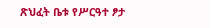ጽህፈት ቤቱ የሥርዓተ ፆታ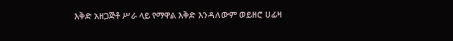እቅድ አዘጋጅቶ ሥራ ላይ የማዋል እቅድ እንዳለውም ወይዘሮ ሀፊዛ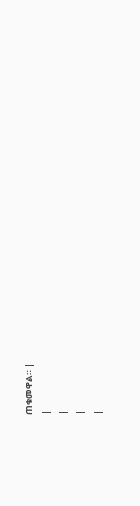ጠቁመዋል። |
|
|
|
|